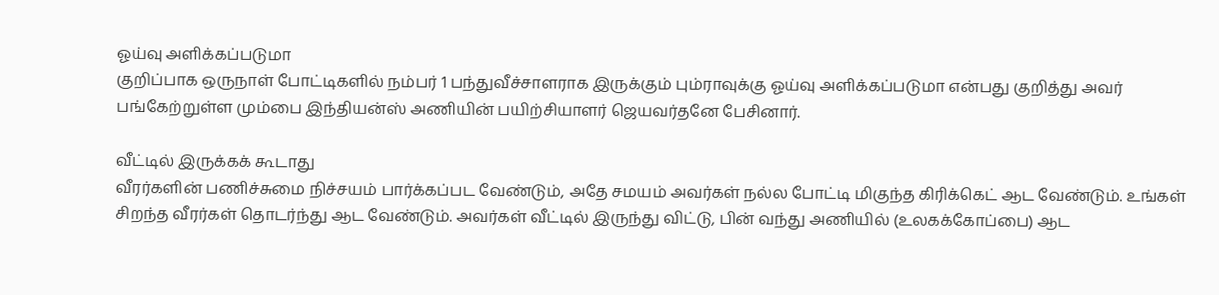ஓய்வு அளிக்கப்படுமா
குறிப்பாக ஒருநாள் போட்டிகளில் நம்பர் 1 பந்துவீச்சாளராக இருக்கும் பும்ராவுக்கு ஓய்வு அளிக்கப்படுமா என்பது குறித்து அவர் பங்கேற்றுள்ள மும்பை இந்தியன்ஸ் அணியின் பயிற்சியாளர் ஜெயவர்தனே பேசினார்.

வீட்டில் இருக்கக் கூடாது
வீரர்களின் பணிச்சுமை நிச்சயம் பார்க்கப்பட வேண்டும், அதே சமயம் அவர்கள் நல்ல போட்டி மிகுந்த கிரிக்கெட் ஆட வேண்டும். உங்கள் சிறந்த வீரர்கள் தொடர்ந்து ஆட வேண்டும். அவர்கள் வீட்டில் இருந்து விட்டு, பின் வந்து அணியில் (உலகக்கோப்பை) ஆட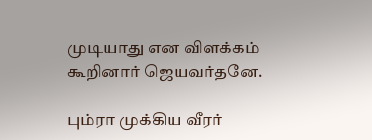முடியாது என விளக்கம் கூறினார் ஜெயவர்தனே.

பும்ரா முக்கிய வீரர்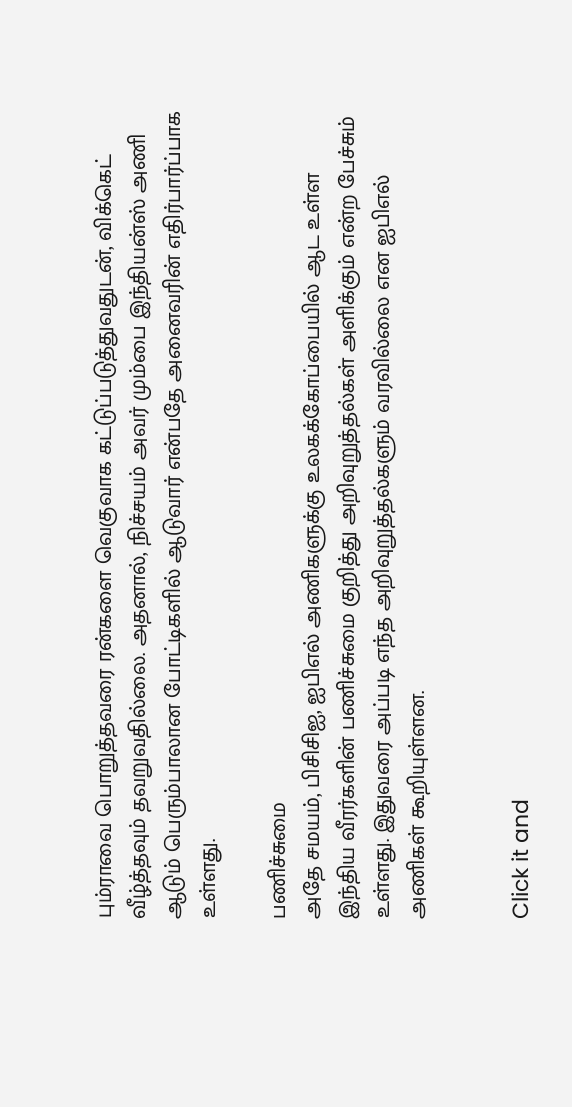பும்ராவை பொறுத்தவரை ரன்களை வெகுவாக கட்டுப்படுத்துவதுடன், விக்கெட் வீழ்த்தவும் தவறுவதில்லை. அதனால், நிச்சயம் அவர் மும்பை இந்தியன்ஸ் அணி ஆடும் பெரும்பாலான போட்டிகளில் ஆடுவார் என்பதே அனைவரின் எதிர்பார்ப்பாக உள்ளது.

பணிச்சுமை
அதே சமயம், பிசிசிஐ, ஐபிஎல் அணிகளுக்கு உலகக்கோப்பையில் ஆட உள்ள இந்திய வீரர்களின் பணிச்சுமை குறித்து அறிவுறுத்தல்கள் அளிக்கும் என்ற பேச்சும் உள்ளது. இதுவரை அப்படி எந்த அறிவுறுத்தல்களும் வரவில்லை என ஐபிஎல் அணிகள் கூறியுள்ளன.


Click it and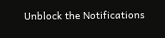Unblock the Notifications